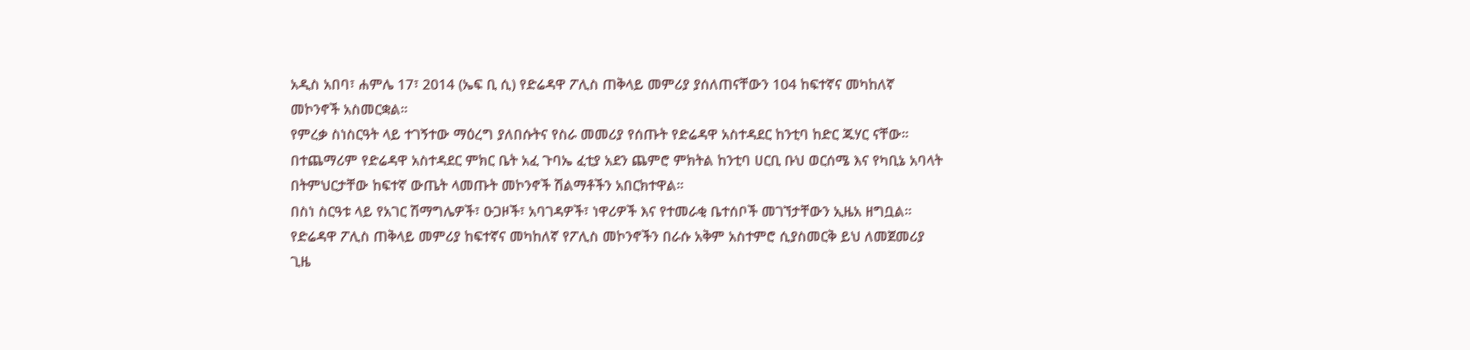አዲስ አበባ፣ ሐምሌ 17፣ 2014 (ኤፍ ቢ ሲ) የድሬዳዋ ፖሊስ ጠቅላይ መምሪያ ያሰለጠናቸውን 104 ከፍተኛና መካከለኛ መኮንኖች አስመርቋል።
የምረቃ ስነስርዓት ላይ ተገኝተው ማዕረግ ያለበሱትና የስራ መመሪያ የሰጡት የድሬዳዋ አስተዳደር ከንቲባ ከድር ጁሃር ናቸው።
በተጨማሪም የድሬዳዋ አስተዳደር ምክር ቤት አፈ ጉባኤ ፈቲያ አደን ጨምሮ ምክትል ከንቲባ ሀርቢ ቡህ ወርሰሜ እና የካቢኔ አባላት በትምህርታቸው ከፍተኛ ውጤት ላመጡት መኮንኖች ሽልማቶችን አበርክተዋል።
በስነ ስርዓቱ ላይ የአገር ሽማግሌዎች፣ ዑጋዞች፣ አባገዳዎች፣ ነዋሪዎች እና የተመራቂ ቤተሰቦች መገኘታቸውን ኢዜአ ዘግቧል።
የድሬዳዋ ፖሊስ ጠቅላይ መምሪያ ከፍተኛና መካከለኛ የፖሊስ መኮንኖችን በራሱ አቅም አስተምሮ ሲያስመርቅ ይህ ለመጀመሪያ ጊዜ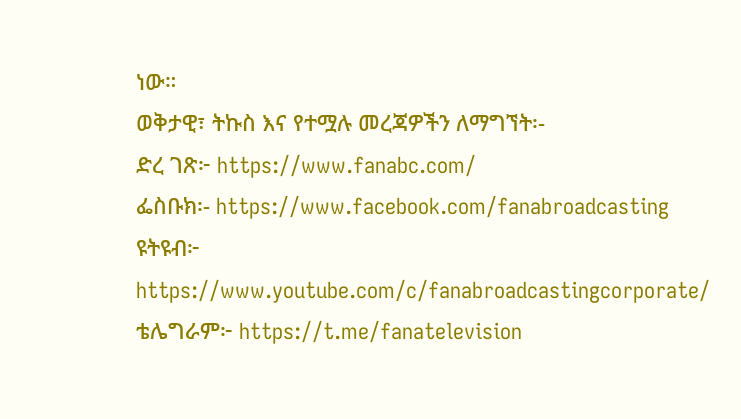ነው።
ወቅታዊ፣ ትኩስ እና የተሟሉ መረጃዎችን ለማግኘት፡-
ድረ ገጽ፦ https://www.fanabc.com/
ፌስቡክ፡- https://www.facebook.com/fanabroadcasting
ዩትዩብ፦ https://www.youtube.com/c/fanabroadcastingcorporate/
ቴሌግራም፦ https://t.me/fanatelevision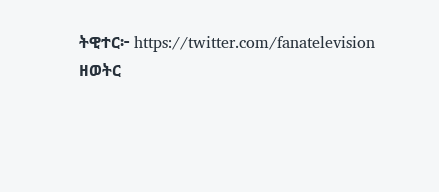ትዊተር፦ https://twitter.com/fanatelevision
ዘወትር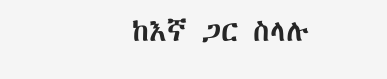ከእኛ ጋር ስላሉ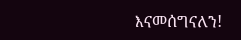እናመሰግናለን!